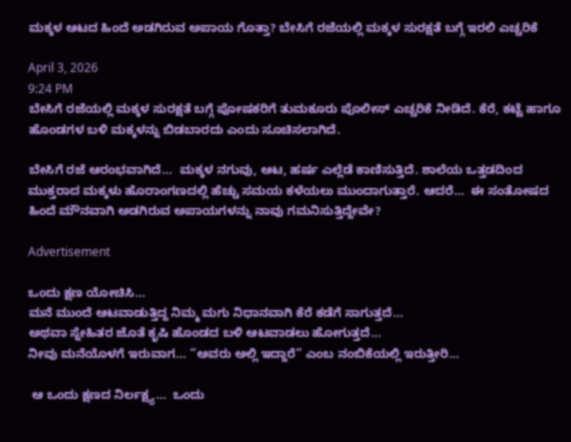ಮಕ್ಕಳ ಆಟದ ಹಿಂದೆ ಅಡಗಿರುವ ಅಪಾಯ ಗೊತ್ತಾ? ಬೇಸಿಗೆ ರಜೆಯಲ್ಲಿ ಮಕ್ಕಳ ಸುರಕ್ಷತೆ ಬಗ್ಗೆ ಇರಲಿ ಎಚ್ಚರಿಕೆ

April 3, 2026
9:24 PM
ಬೇಸಿಗೆ ರಜೆಯಲ್ಲಿ ಮಕ್ಕಳ ಸುರಕ್ಷತೆ ಬಗ್ಗೆ ಪೋಷಕರಿಗೆ ತುಮಕೂರು ಪೊಲೀಸ್ ಎಚ್ಚರಿಕೆ ನೀಡಿದೆ. ಕೆರೆ, ಕಟ್ಟೆ ಹಾಗೂ ಹೊಂಡಗಳ ಬಳಿ ಮಕ್ಕಳನ್ನು ಬಿಡಬಾರದು ಎಂದು ಸೂಚಿಸಲಾಗಿದೆ.

ಬೇಸಿಗೆ ರಜೆ ಆರಂಭವಾಗಿದೆ…  ಮಕ್ಕಳ ನಗುವು, ಆಟ, ಹರ್ಷ ಎಲ್ಲೆಡೆ ಕಾಣಿಸುತ್ತಿದೆ. ಶಾಲೆಯ ಒತ್ತಡದಿಂದ ಮುಕ್ತರಾದ ಮಕ್ಕಳು ಹೊರಾಂಗಣದಲ್ಲಿ ಹೆಚ್ಚು ಸಮಯ ಕಳೆಯಲು ಮುಂದಾಗುತ್ತಾರೆ. ಆದರೆ…  ಈ ಸಂತೋಷದ ಹಿಂದೆ ಮೌನವಾಗಿ ಅಡಗಿರುವ ಅಪಾಯಗಳನ್ನು ನಾವು ಗಮನಿಸುತ್ತಿದ್ದೇವೇ?

Advertisement

ಒಂದು ಕ್ಷಣ ಯೋಚಿಸಿ…
ಮನೆ ಮುಂದೆ ಆಟವಾಡುತ್ತಿದ್ದ ನಿಮ್ಮ ಮಗು ನಿಧಾನವಾಗಿ ಕೆರೆ ಕಡೆಗೆ ಸಾಗುತ್ತದೆ…
ಅಥವಾ ಸ್ನೇಹಿತರ ಜೊತೆ ಕೃಷಿ ಹೊಂಡದ ಬಳಿ ಆಟವಾಡಲು ಹೋಗುತ್ತದೆ…
ನೀವು ಮನೆಯೊಳಗೆ ಇರುವಾಗ… “ಅವರು ಅಲ್ಲಿ ಇದ್ದಾರೆ” ಎಂಬ ನಂಬಿಕೆಯಲ್ಲಿ ಇರುತ್ತೀರಿ…

 ಆ ಒಂದು ಕ್ಷಣದ ನಿರ್ಲಕ್ಷ್ಯ…  ಒಂದು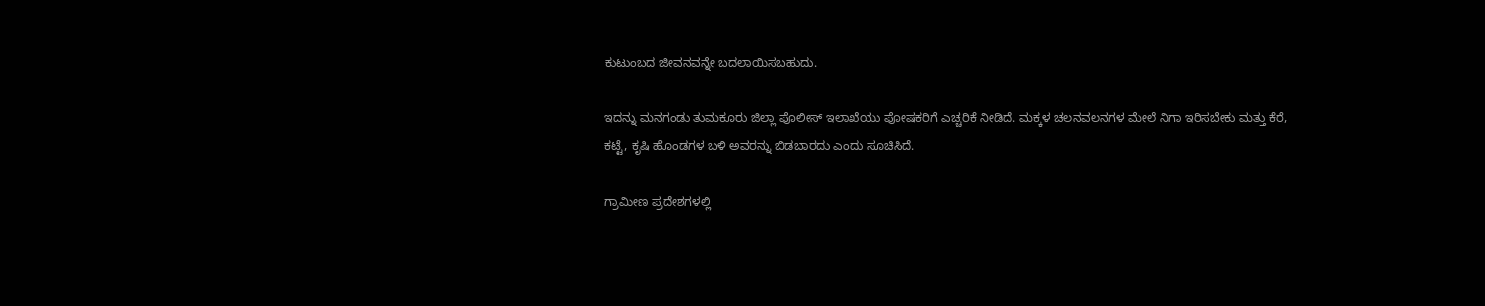ಕುಟುಂಬದ ಜೀವನವನ್ನೇ ಬದಲಾಯಿಸಬಹುದು.

ಇದನ್ನು ಮನಗಂಡು ತುಮಕೂರು ಜಿಲ್ಲಾ ಪೊಲೀಸ್‌ ಇಲಾಖೆಯು ಪೋಷಕರಿಗೆ ಎಚ್ಚರಿಕೆ ನೀಡಿದೆ. ಮಕ್ಕಳ ಚಲನವಲನಗಳ ಮೇಲೆ ನಿಗಾ ಇರಿಸಬೇಕು ಮತ್ತು ಕೆರೆ, ಕಟ್ಟೆ, ಕೃಷಿ ಹೊಂಡಗಳ ಬಳಿ ಅವರನ್ನು ಬಿಡಬಾರದು ಎಂದು ಸೂಚಿಸಿದೆ.

ಗ್ರಾಮೀಣ ಪ್ರದೇಶಗಳಲ್ಲಿ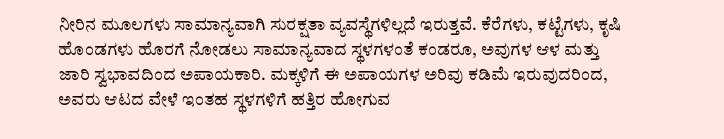ನೀರಿನ ಮೂಲಗಳು ಸಾಮಾನ್ಯವಾಗಿ ಸುರಕ್ಷತಾ ವ್ಯವಸ್ಥೆಗಳಿಲ್ಲದೆ ಇರುತ್ತವೆ. ಕೆರೆಗಳು, ಕಟ್ಟೆಗಳು, ಕೃಷಿ ಹೊಂಡಗಳು ಹೊರಗೆ ನೋಡಲು ಸಾಮಾನ್ಯವಾದ ಸ್ಥಳಗಳಂತೆ ಕಂಡರೂ, ಅವುಗಳ ಆಳ ಮತ್ತು ಜಾರಿ ಸ್ವಭಾವದಿಂದ ಅಪಾಯಕಾರಿ. ಮಕ್ಕಳಿಗೆ ಈ ಅಪಾಯಗಳ ಅರಿವು ಕಡಿಮೆ ಇರುವುದರಿಂದ, ಅವರು ಆಟದ ವೇಳೆ ಇಂತಹ ಸ್ಥಳಗಳಿಗೆ ಹತ್ತಿರ ಹೋಗುವ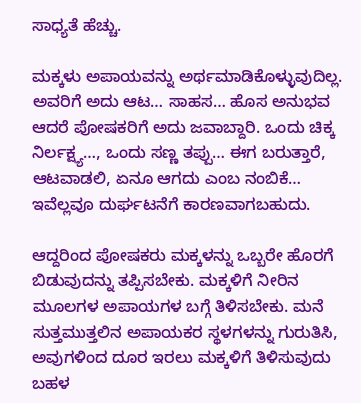ಸಾಧ್ಯತೆ ಹೆಚ್ಚು.

ಮಕ್ಕಳು ಅಪಾಯವನ್ನು ಅರ್ಥಮಾಡಿಕೊಳ್ಳುವುದಿಲ್ಲ.  ಅವರಿಗೆ ಅದು ಆಟ… ಸಾಹಸ… ಹೊಸ ಅನುಭವ ಆದರೆ ಪೋಷಕರಿಗೆ ಅದು ಜವಾಬ್ದಾರಿ. ಒಂದು ಚಿಕ್ಕ ನಿರ್ಲಕ್ಷ್ಯ…, ಒಂದು ಸಣ್ಣ ತಪ್ಪು… ಈಗ ಬರುತ್ತಾರೆ, ಆಟವಾಡಲಿ, ಏನೂ ಆಗದು ಎಂಬ ನಂಬಿಕೆ… ಇವೆಲ್ಲವೂ ದುರ್ಘಟನೆಗೆ ಕಾರಣವಾಗಬಹುದು.

ಆದ್ದರಿಂದ ಪೋಷಕರು ಮಕ್ಕಳನ್ನು ಒಬ್ಬರೇ ಹೊರಗೆ ಬಿಡುವುದನ್ನು ತಪ್ಪಿಸಬೇಕು. ಮಕ್ಕಳಿಗೆ ನೀರಿನ ಮೂಲಗಳ ಅಪಾಯಗಳ ಬಗ್ಗೆ ತಿಳಿಸಬೇಕು. ಮನೆ ಸುತ್ತಮುತ್ತಲಿನ ಅಪಾಯಕರ ಸ್ಥಳಗಳನ್ನು ಗುರುತಿಸಿ, ಅವುಗಳಿಂದ ದೂರ ಇರಲು ಮಕ್ಕಳಿಗೆ ತಿಳಿಸುವುದು ಬಹಳ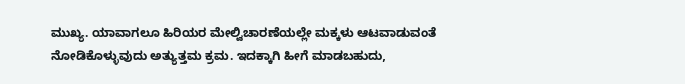ಮುಖ್ಯ. ಯಾವಾಗಲೂ ಹಿರಿಯರ ಮೇಲ್ವಿಚಾರಣೆಯಲ್ಲೇ ಮಕ್ಕಳು ಆಟವಾಡುವಂತೆ ನೋಡಿಕೊಳ್ಳುವುದು ಅತ್ಯುತ್ತಮ ಕ್ರಮ. ಇದಕ್ಕಾಗಿ ಹೀಗೆ ಮಾಡಬಹುದು,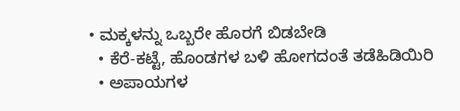• ಮಕ್ಕಳನ್ನು ಒಬ್ಬರೇ ಹೊರಗೆ ಬಿಡಬೇಡಿ
  • ಕೆರೆ-ಕಟ್ಟೆ, ಹೊಂಡಗಳ ಬಳಿ ಹೋಗದಂತೆ ತಡೆಹಿಡಿಯಿರಿ
  • ಅಪಾಯಗಳ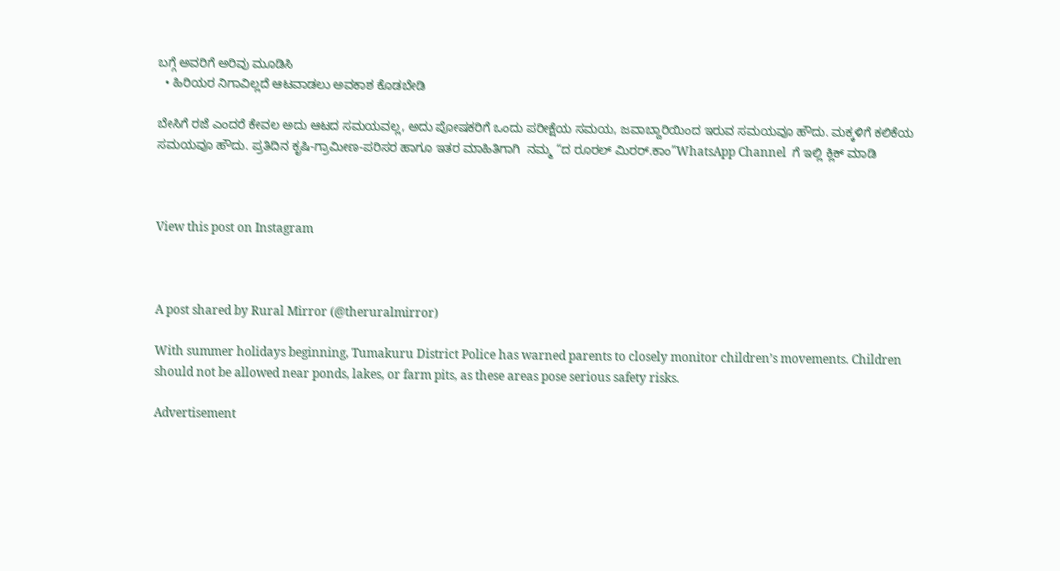ಬಗ್ಗೆ ಅವರಿಗೆ ಅರಿವು ಮೂಡಿಸಿ
  • ಹಿರಿಯರ ನಿಗಾವಿಲ್ಲದೆ ಆಟವಾಡಲು ಅವಕಾಶ ಕೊಡಬೇಡಿ

ಬೇಸಿಗೆ ರಜೆ ಎಂದರೆ ಕೇವಲ ಅದು ಆಟದ ಸಮಯವಲ್ಲ, ಅದು ಪೋಷಕರಿಗೆ ಒಂದು ಪರೀಕ್ಷೆಯ ಸಮಯ, ಜವಾಬ್ದಾರಿಯಿಂದ ಇರುವ ಸಮಯವೂ ಹೌದು. ಮಕ್ಕಳಿಗೆ ಕಲಿಕೆಯ ಸಮಯವೂ ಹೌದು. ಪ್ರತಿದಿನ ಕೃಷಿ-ಗ್ರಾಮೀಣ-ಪರಿಸರ ಹಾಗೂ ಇತರ ಮಾಹಿತಿಗಾಗಿ  ನಮ್ಮ “ದ ರೂರಲ್‌ ಮಿರರ್.ಕಾಂ”WhatsApp Channel  ಗೆ ಇಲ್ಲಿ ಕ್ಲಿಕ್‌ ಮಾಡಿ



View this post on Instagram



A post shared by Rural Mirror (@theruralmirror)

With summer holidays beginning, Tumakuru District Police has warned parents to closely monitor children’s movements. Children should not be allowed near ponds, lakes, or farm pits, as these areas pose serious safety risks.

Advertisement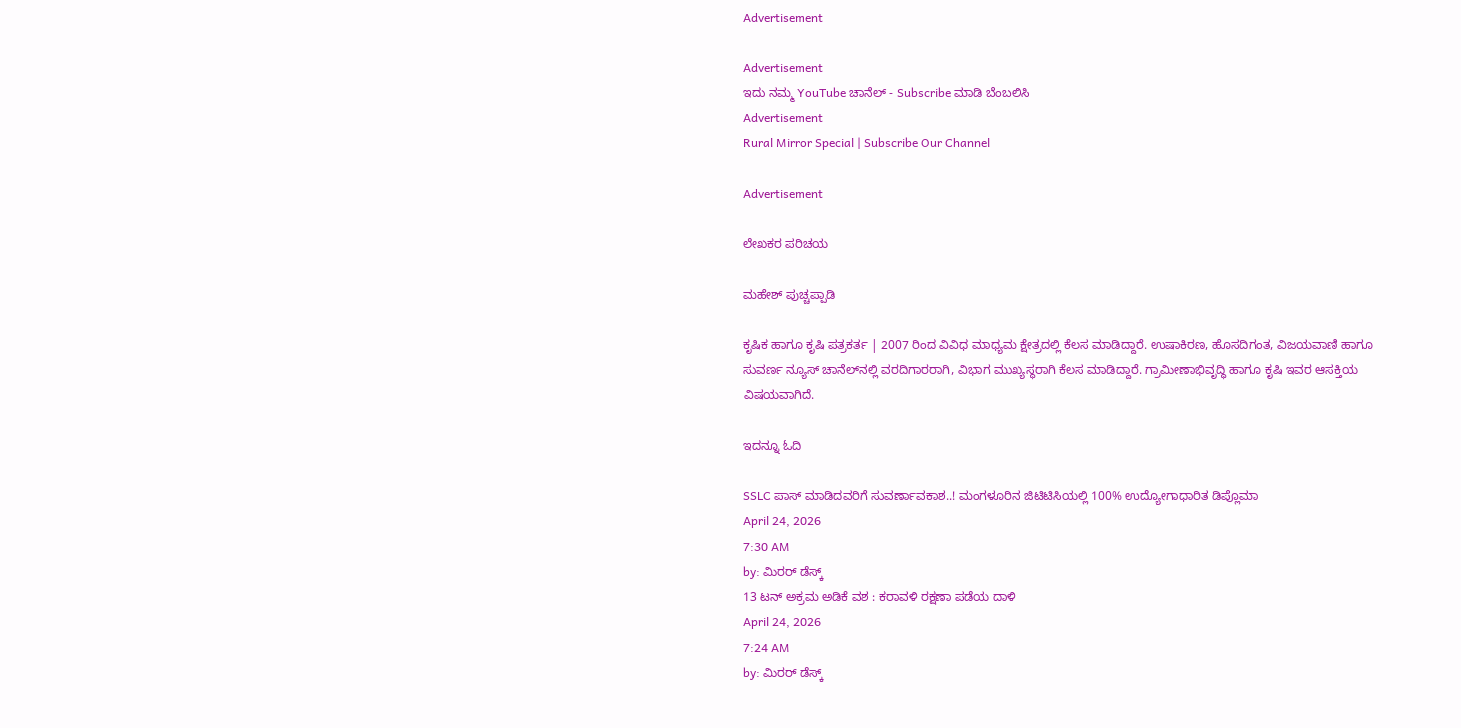Advertisement

Advertisement
ಇದು ನಮ್ಮ YouTube ಚಾನೆಲ್ - Subscribe ಮಾಡಿ ಬೆಂಬಲಿಸಿ
Advertisement
Rural Mirror Special | Subscribe Our Channel

Advertisement

ಲೇಖಕರ ಪರಿಚಯ

ಮಹೇಶ್ ಪುಚ್ಚಪ್ಪಾಡಿ

ಕೃಷಿಕ ಹಾಗೂ ಕೃಷಿ ಪತ್ರಕರ್ತ | 2007 ರಿಂದ ವಿವಿಧ ಮಾಧ್ಯಮ ಕ್ಷೇತ್ರದಲ್ಲಿ ಕೆಲಸ ಮಾಡಿದ್ದಾರೆ. ಉಷಾಕಿರಣ, ಹೊಸದಿಗಂತ, ವಿಜಯವಾಣಿ ಹಾಗೂ ಸುವರ್ಣ ನ್ಯೂಸ್‌ ಚಾನೆಲ್‌ನಲ್ಲಿ ವರದಿಗಾರರಾಗಿ, ವಿಭಾಗ ಮುಖ್ಯಸ್ಥರಾಗಿ ಕೆಲಸ ಮಾಡಿದ್ದಾರೆ. ಗ್ರಾಮೀಣಾಭಿವೃದ್ಧಿ ಹಾಗೂ ಕೃಷಿ ಇವರ ಆಸಕ್ತಿಯ ವಿಷಯವಾಗಿದೆ.

ಇದನ್ನೂ ಓದಿ

SSLC ಪಾಸ್ ಮಾಡಿದವರಿಗೆ ಸುವರ್ಣಾವಕಾಶ..! ಮಂಗಳೂರಿನ ಜಿಟಿಟಿಸಿಯಲ್ಲಿ 100% ಉದ್ಯೋಗಾಧಾರಿತ ಡಿಪ್ಲೊಮಾ
April 24, 2026
7:30 AM
by: ಮಿರರ್‌ ಡೆಸ್ಕ್
13 ಟನ್ ಅಕ್ರಮ ಅಡಿಕೆ ವಶ : ಕರಾವಳಿ ರಕ್ಷಣಾ ಪಡೆಯ ದಾಳಿ
April 24, 2026
7:24 AM
by: ಮಿರರ್‌ ಡೆಸ್ಕ್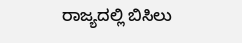ರಾಜ್ಯದಲ್ಲಿ ಬಿಸಿಲು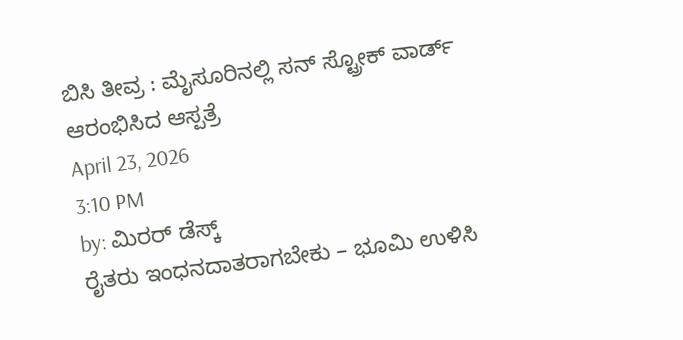ಬಿಸಿ ತೀವ್ರ : ಮೈಸೂರಿನಲ್ಲಿ ಸನ್ ಸ್ಟ್ರೋಕ್ ವಾರ್ಡ್ ಆರಂಭಿಸಿದ ಆಸ್ಪತ್ರೆ
April 23, 2026
3:10 PM
by: ಮಿರರ್‌ ಡೆಸ್ಕ್
ರೈತರು ಇಂಧನದಾತರಾಗಬೇಕು – ಭೂಮಿ ಉಳಿಸಿ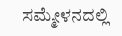ಸಮ್ಮೇಳನದಲ್ಲಿ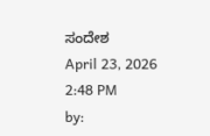ಸಂದೇಶ
April 23, 2026
2:48 PM
by: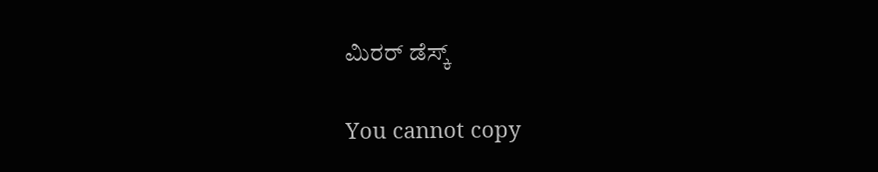ಮಿರರ್‌ ಡೆಸ್ಕ್

You cannot copy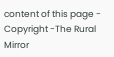content of this page - Copyright -The Rural Mirror